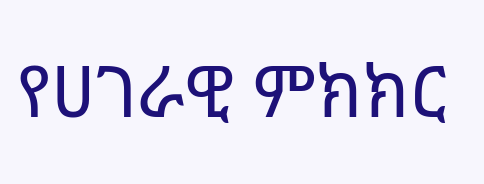የሀገራዊ ምክክር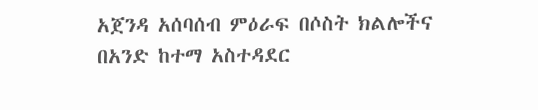አጀንዳ አሰባሰብ ምዕራፍ በሶስት ክልሎችና በአንድ ከተማ አስተዳደር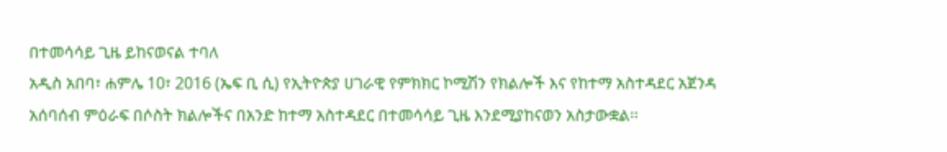በተመሳሳይ ጊዜ ይከናወናል ተባለ
አዲስ አበባ፣ ሐምሌ 10፣ 2016 (ኤፍ ቢ ሲ) የኢትዮጵያ ሀገራዊ የምክክር ኮሚሽን የክልሎች እና የከተማ አስተዳደር አጀንዳ አሰባሰብ ምዕራፍ በሶስት ክልሎችና በአንድ ከተማ አስተዳደር በተመሳሳይ ጊዜ እንደሚያከናወን አስታውቋል፡፡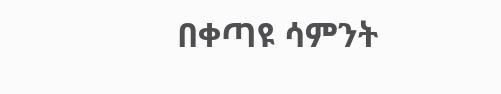በቀጣዩ ሳምንት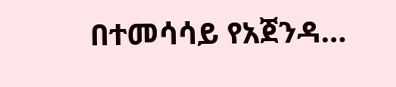በተመሳሳይ የአጀንዳ…